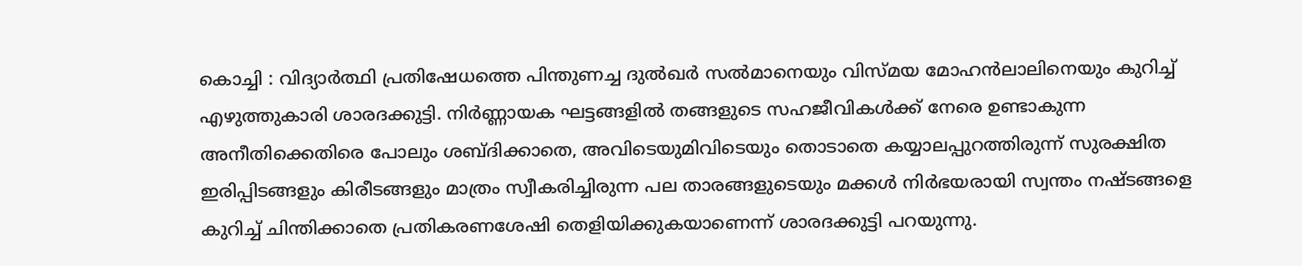കൊച്ചി : വിദ്യാർത്ഥി പ്രതിഷേധത്തെ പിന്തുണച്ച ദുൽഖർ സൽമാനെയും വിസ്മയ മോഹൻലാലിനെയും കുറിച്ച് എഴുത്തുകാരി ശാരദക്കുട്ടി. നിർണ്ണായക ഘട്ടങ്ങളിൽ തങ്ങളുടെ സഹജീവികൾക്ക് നേരെ ഉണ്ടാകുന്ന അനീതിക്കെതിരെ പോലും ശബ്ദിക്കാതെ, അവിടെയുമിവിടെയും തൊടാതെ കയ്യാലപ്പുറത്തിരുന്ന് സുരക്ഷിത ഇരിപ്പിടങ്ങളും കിരീടങ്ങളും മാത്രം സ്വീകരിച്ചിരുന്ന പല താരങ്ങളുടെയും മക്കൾ നിർഭയരായി സ്വന്തം നഷ്ടങ്ങളെ കുറിച്ച് ചിന്തിക്കാതെ പ്രതികരണശേഷി തെളിയിക്കുകയാണെന്ന് ശാരദക്കുട്ടി പറയുന്നു.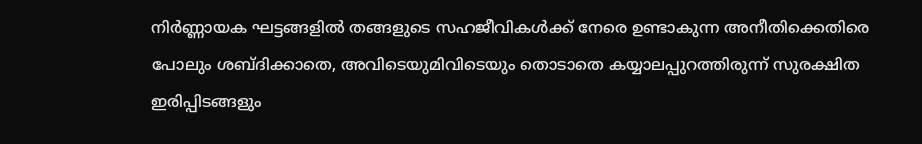നിർണ്ണായക ഘട്ടങ്ങളിൽ തങ്ങളുടെ സഹജീവികൾക്ക് നേരെ ഉണ്ടാകുന്ന അനീതിക്കെതിരെ പോലും ശബ്ദിക്കാതെ, അവിടെയുമിവിടെയും തൊടാതെ കയ്യാലപ്പുറത്തിരുന്ന് സുരക്ഷിത ഇരിപ്പിടങ്ങളും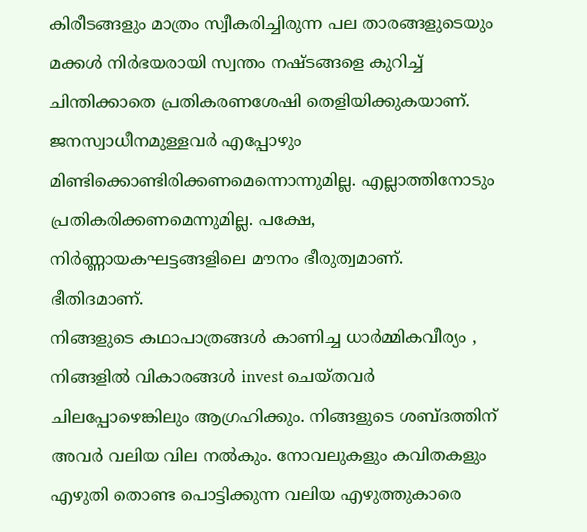കിരീടങ്ങളും മാത്രം സ്വീകരിച്ചിരുന്ന പല താരങ്ങളുടെയും മക്കൾ നിർഭയരായി സ്വന്തം നഷ്ടങ്ങളെ കുറിച്ച് ചിന്തിക്കാതെ പ്രതികരണശേഷി തെളിയിക്കുകയാണ്. ജനസ്വാധീനമുള്ളവർ എപ്പോഴും മിണ്ടിക്കൊണ്ടിരിക്കണമെന്നൊന്നുമില്ല. എല്ലാത്തിനോടും പ്രതികരിക്കണമെന്നുമില്ല. പക്ഷേ, നിർണ്ണായകഘട്ടങ്ങളിലെ മൗനം ഭീരുത്വമാണ്. ഭീതിദമാണ്.
നിങ്ങളുടെ കഥാപാത്രങ്ങൾ കാണിച്ച ധാർമ്മികവീര്യം , നിങ്ങളിൽ വികാരങ്ങൾ invest ചെയ്തവർ ചിലപ്പോഴെങ്കിലും ആഗ്രഹിക്കും. നിങ്ങളുടെ ശബ്ദത്തിന് അവർ വലിയ വില നൽകും. നോവലുകളും കവിതകളും എഴുതി തൊണ്ട പൊട്ടിക്കുന്ന വലിയ എഴുത്തുകാരെ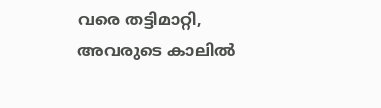വരെ തട്ടിമാറ്റി, അവരുടെ കാലിൽ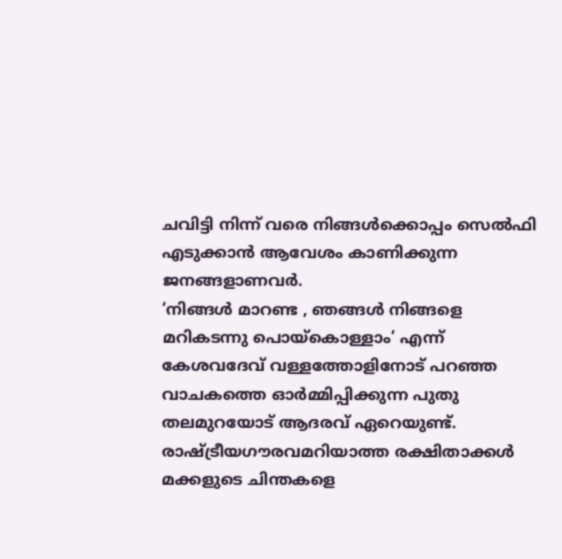ചവിട്ടി നിന്ന് വരെ നിങ്ങൾക്കൊപ്പം സെൽഫി എടുക്കാൻ ആവേശം കാണിക്കുന്ന ജനങ്ങളാണവർ.
‘നിങ്ങൾ മാറണ്ട , ഞങ്ങൾ നിങ്ങളെ മറികടന്നു പൊയ്കൊള്ളാം’ എന്ന് കേശവദേവ് വള്ളത്തോളിനോട് പറഞ്ഞ വാചകത്തെ ഓർമ്മിപ്പിക്കുന്ന പുതു തലമുറയോട് ആദരവ് ഏറെയുണ്ട്. രാഷ്ട്രീയഗൗരവമറിയാത്ത രക്ഷിതാക്കൾ മക്കളുടെ ചിന്തകളെ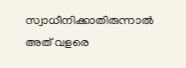സ്വാധീനിക്കാതിരുന്നാൽ അത് വളരെ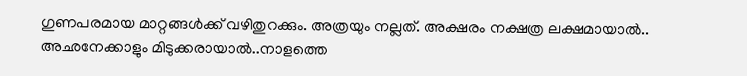ഗുണപരമായ മാറ്റങ്ങൾക്ക് വഴിതുറക്കും. അത്രയും നല്ലത്. അക്ഷരം നക്ഷത്ര ലക്ഷമായാൽ.. അഛനേക്കാളും മിടുക്കരായാൽ..നാളത്തെ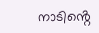നാടിൻ്റെ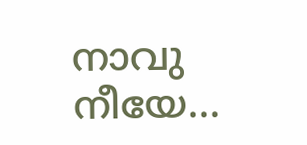നാവു നീയേ…